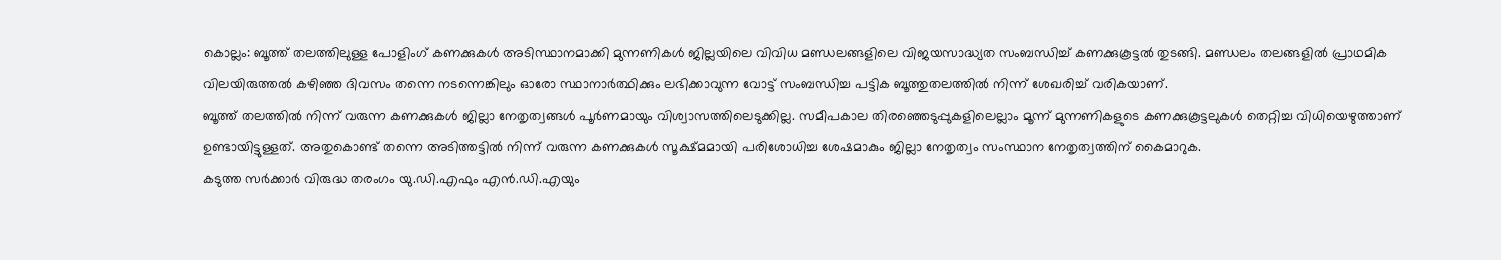കൊല്ലം: ബൂത്ത് തലത്തിലുള്ള പോളിംഗ് കണക്കുകൾ അടിസ്ഥാനമാക്കി മുന്നണികൾ ജില്ലയിലെ വിവിധ മണ്ഡലങ്ങളിലെ വിജയസാദ്ധ്യത സംബന്ധിച്ച് കണക്കുകൂട്ടൽ തുടങ്ങി. മണ്ഡലം തലങ്ങളിൽ പ്രാഥമിക വിലയിരുത്തൽ കഴിഞ്ഞ ദിവസം തന്നെ നടന്നെങ്കിലും ഓരോ സ്ഥാനാർത്ഥിക്കും ലഭിക്കാവുന്ന വോട്ട് സംബന്ധിച്ച പട്ടിക ബൂത്തുതലത്തിൽ നിന്ന് ശേഖരിച്ച് വരികയാണ്.
ബൂത്ത് തലത്തിൽ നിന്ന് വരുന്ന കണക്കുകൾ ജില്ലാ നേതൃത്വങ്ങൾ പൂർണമായും വിശ്വാസത്തിലെടുക്കില്ല. സമീപകാല തിരഞ്ഞെടുപ്പുകളിലെല്ലാം മൂന്ന് മുന്നണികളുടെ കണക്കുകൂട്ടലുകൾ തെറ്റിച്ച വിധിയെഴുത്താണ് ഉണ്ടായിട്ടുള്ളത്. അതുകൊണ്ട് തന്നെ അടിത്തട്ടിൽ നിന്ന് വരുന്ന കണക്കുകൾ സൂക്ഷ്മമായി പരിശോധിച്ച ശേഷമാകും ജില്ലാ നേതൃത്വം സംസ്ഥാന നേതൃത്വത്തിന് കൈമാറുക.
കടുത്ത സർക്കാർ വിരുദ്ധ തരംഗം യു.ഡി.എഫും എൻ.ഡി.എയും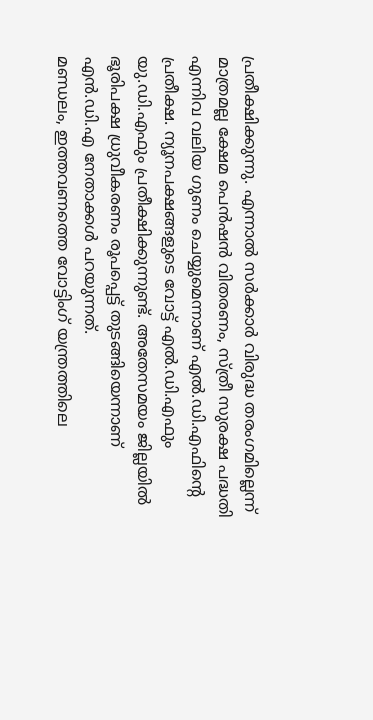പ്രതീക്ഷിക്കുന്നു. എന്നാൽ സർക്കാർ വിരുദ്ധ തരംഗമില്ലെന്ന് മാത്രമല്ല ക്ഷേമ പെൻഷൻ വിതരണം, സ്ത്രീ സുരക്ഷ പദ്ധതി എന്നിവ വലിയ ഗുണം ചെയ്യുമെന്നാണ് എൽ.ഡി.എഫിന്റെ പ്രതീക്ഷ. ന്യൂനപക്ഷങ്ങളുടെ വോട്ട് എൽ.ഡി.എഫും യു.ഡി.എഫും പ്രതീക്ഷിക്കുന്നുണ്ട്. അതേസമയം ജില്ലയിൽ ഭൂരിപക്ഷ ധ്രുവീകരണം രൂപപ്പെട്ട് തുടങ്ങിയെന്നാണ് എൻ.ഡി.എ നേതാക്കൾ പറയുന്നത്.
മണ്ഡലം, ഇത്തവണത്തെ വോട്ടിംഗ് യന്ത്രത്തിലെ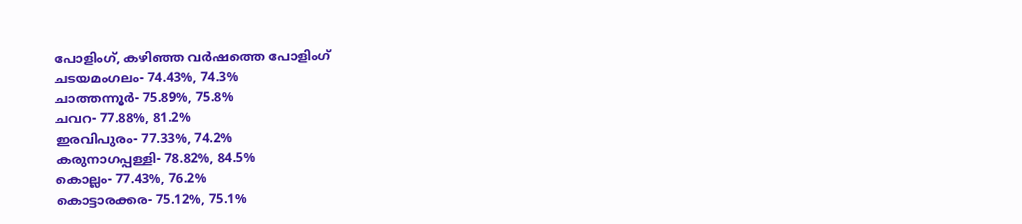പോളിംഗ്, കഴിഞ്ഞ വർഷത്തെ പോളിംഗ്
ചടയമംഗലം- 74.43%, 74.3%
ചാത്തന്നൂർ- 75.89%, 75.8%
ചവറ- 77.88%, 81.2%
ഇരവിപുരം- 77.33%, 74.2%
കരുനാഗപ്പള്ളി- 78.82%, 84.5%
കൊല്ലം- 77.43%, 76.2%
കൊട്ടാരക്കര- 75.12%, 75.1%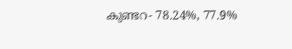കുണ്ടറ- 78.24%, 77.9%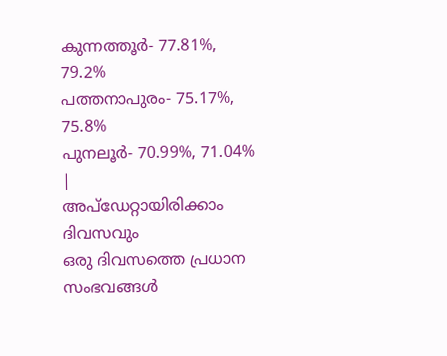കുന്നത്തൂർ- 77.81%, 79.2%
പത്തനാപുരം- 75.17%, 75.8%
പുനലൂർ- 70.99%, 71.04%
|
അപ്ഡേറ്റായിരിക്കാം ദിവസവും
ഒരു ദിവസത്തെ പ്രധാന സംഭവങ്ങൾ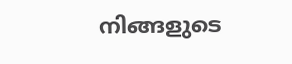നിങ്ങളുടെ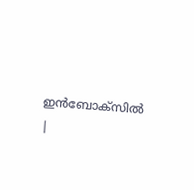ഇൻബോക്സിൽ |